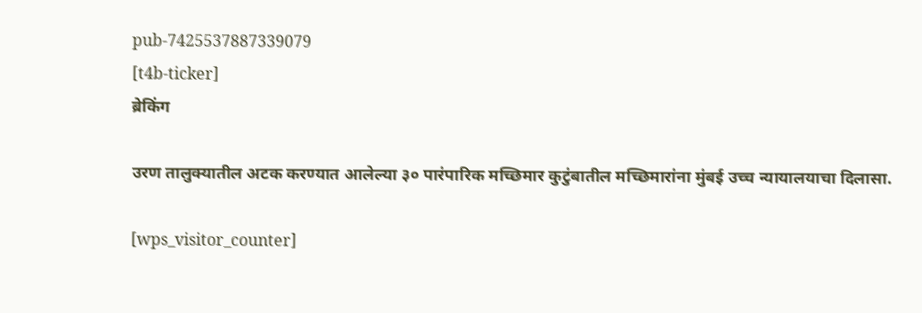pub-7425537887339079
[t4b-ticker]
ब्रेकिंग

उरण तालुक्यातील अटक करण्यात आलेल्या ३० पारंपारिक मच्छिमार कुटुंबातील मच्छिमारांना मुंबई उच्च न्यायालयाचा दिलासा.

[wps_visitor_counter]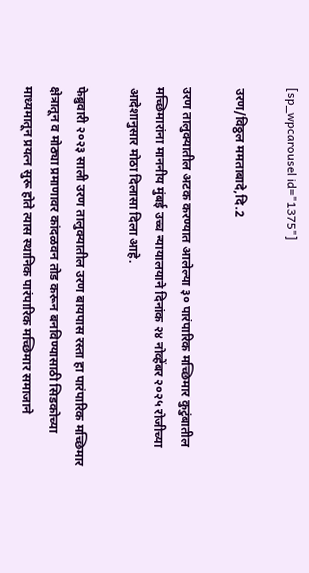[sp_wpcarousel id="1375"]

उरण/विठ्ठल ममताबादे,दि.2

उरण तालुक्यातील अटक करण्यात आलेल्या ३० पारंपारिक मच्छिमार कुटुंबातील मच्छिमारांना माननीय मुंबई उच्च न्यायालयाने दिनांक २४ नोव्हेंबर २०२५ रोजीच्या आदेशानुसार मोठा दिलासा दिला आहे.

फेब्रुवारी २०२३ साली उरण तालुक्यातील उरण बायपास रस्ता हा पारंपारिक मच्छिमार क्षेत्रातून व मोठ्या प्रमाणावर कांदळवन तोड करून बनविण्यासाठी सिडकोच्या माध्यमातून प्रयत्न सुरू होते त्यास स्थानिक पारंपारिक मच्छिमार समाजाने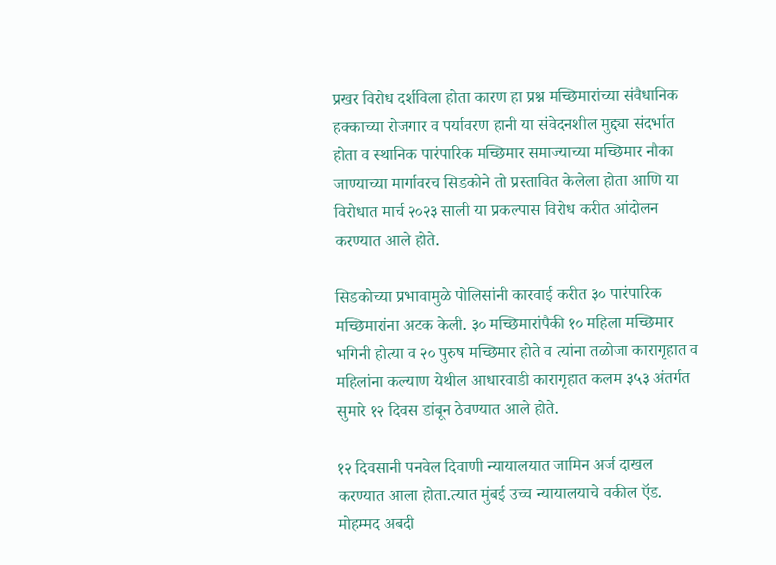प्रखर विरोध दर्शविला होता कारण हा प्रश्न मच्छिमारांच्या संवैधानिक हक्काच्या रोजगार व पर्यावरण हानी या संवेदनशील मुद्द्या संदर्भात होता व स्थानिक पारंपारिक मच्छिमार समाज्याच्या मच्छिमार नौका जाण्याच्या मार्गावरच सिडकोने तो प्रस्तावित केलेला होता आणि या विरोधात मार्च २०२३ साली या प्रकल्पास विरोध करीत आंदोलन करण्यात आले होते.

सिडकोच्या प्रभावामुळे पोलिसांनी कारवाई करीत ३० पारंपारिक मच्छिमारांना अटक केली. ३० मच्छिमारांपैकी १० महिला मच्छिमार भगिनी होत्या व २० पुरुष मच्छिमार होते व त्यांना तळोजा कारागृहात व महिलांना कल्याण येथील आधारवाडी कारागृहात कलम ३५३ अंतर्गत सुमारे १२ दिवस डांबून ठेवण्यात आले होते.

१२ दिवसानी पनवेल दिवाणी न्यायालयात जामिन अर्ज दाखल करण्यात आला होता.त्यात मुंबई उच्च न्यायालयाचे वकील ऍड. मोहम्मद अबदी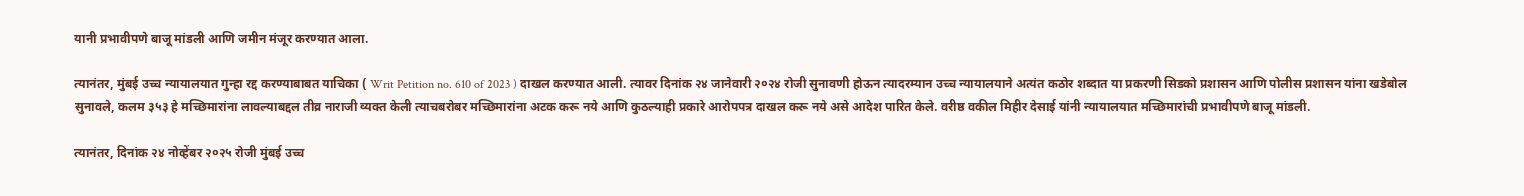यानी प्रभावीपणे बाजू मांडली आणि जमीन मंजूर करण्यात आला.

त्यानंतर, मुंबई उच्च न्यायालयात गुन्हा रद्द करण्याबाबत याचिका ( Writ Petition no. 610 of 2023 ) दाखल करण्यात आली. त्यावर दिनांक २४ जानेवारी २०२४ रोजी सुनावणी होऊन त्यादरम्यान उच्च न्यायालयाने अत्यंत कठोर शब्दात या प्रकरणी सिडको प्रशासन आणि पोलीस प्रशासन यांना खडेबोल सुनावले, कलम ३५३ हे मच्छिमारांना लावल्याबद्दल तीव्र नाराजी व्यक्त केली त्याचबरोबर मच्छिमारांना अटक करू नये आणि कुठल्याही प्रकारे आरोपपत्र दाखल करू नये असे आदेश पारित केले. वरीष्ठ वकील मिहीर देसाई यांनी न्यायालयात मच्छिमारांची प्रभावीपणे बाजू मांडली.

त्यानंतर, दिनांक २४ नोव्हेंबर २०२५ रोजी मुंबई उच्च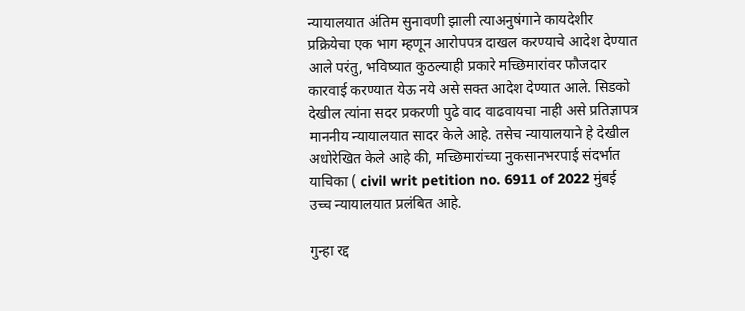न्यायालयात अंतिम सुनावणी झाली त्याअनुषंगाने कायदेशीर प्रक्रियेचा एक भाग म्हणून आरोपपत्र दाखल करण्याचे आदेश देण्यात आले परंतु, भविष्यात कुठल्याही प्रकारे मच्छिमारांवर फौजदार कारवाई करण्यात येऊ नये असे सक्त आदेश देण्यात आले. सिडको देखील त्यांना सदर प्रकरणी पुढे वाद वाढवायचा नाही असे प्रतिज्ञापत्र माननीय न्यायालयात सादर केले आहे. तसेच न्यायालयाने हे देखील अधोरेखित केले आहे की, मच्छिमारांच्या नुकसानभरपाई संदर्भात याचिका ( civil writ petition no. 6911 of 2022 मुंबई उच्च न्यायालयात प्रलंबित आहे.

गुन्हा रद्द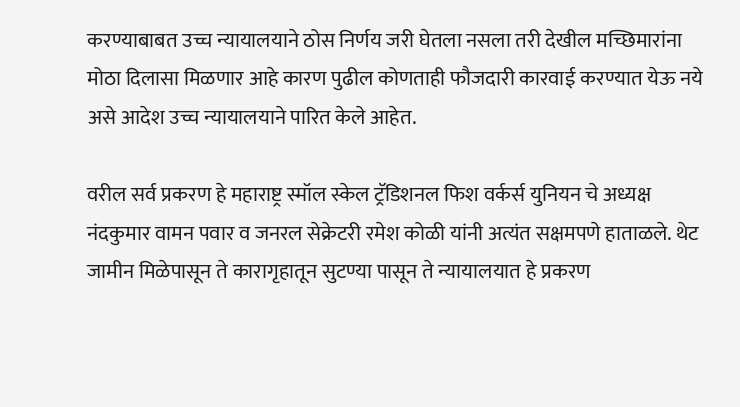करण्याबाबत उच्च न्यायालयाने ठोस निर्णय जरी घेतला नसला तरी देखील मच्छिमारांना मोठा दिलासा मिळणार आहे कारण पुढील कोणताही फौजदारी कारवाई करण्यात येऊ नये असे आदेश उच्च न्यायालयाने पारित केले आहेत.

वरील सर्व प्रकरण हे महाराष्ट्र स्मॉल स्केल ट्रॅडिशनल फिश वर्कर्स युनियन चे अध्यक्ष नंदकुमार वामन पवार व जनरल सेक्रेटरी रमेश कोळी यांनी अत्यंत सक्षमपणे हाताळले. थेट जामीन मिळेपासून ते कारागृहातून सुटण्या पासून ते न्यायालयात हे प्रकरण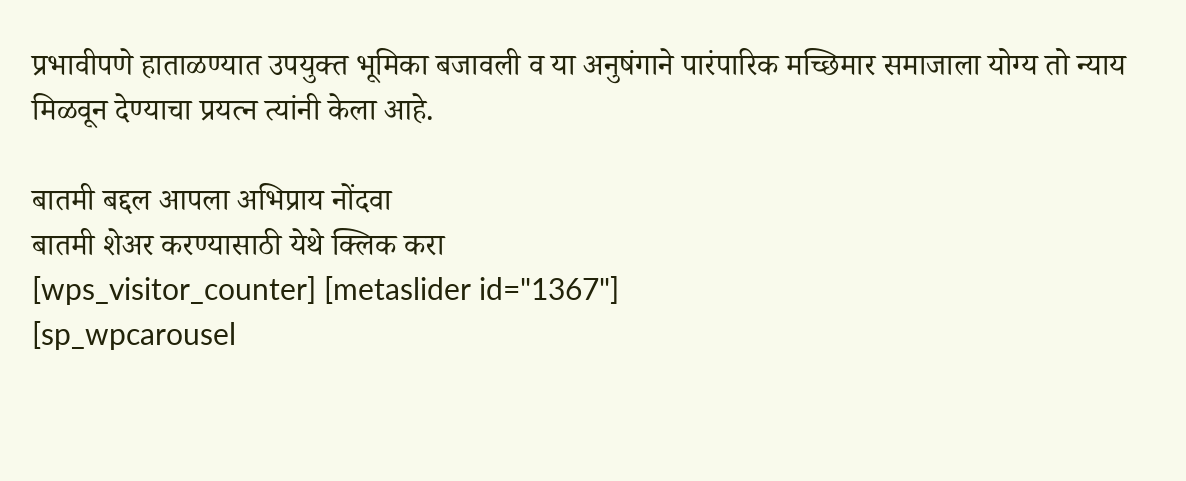प्रभावीपणे हाताळण्यात उपयुक्त भूमिका बजावली व या अनुषंगाने पारंपारिक मच्छिमार समाजाला योग्य तो न्याय मिळवून देण्याचा प्रयत्न त्यांनी केला आहे.

बातमी बद्दल आपला अभिप्राय नोंदवा
बातमी शेअर करण्यासाठी येथे क्लिक करा
[wps_visitor_counter] [metaslider id="1367"]
[sp_wpcarousel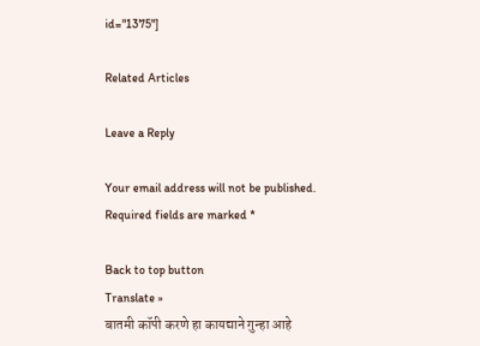id="1375"]

Related Articles

Leave a Reply

Your email address will not be published. Required fields are marked *

Back to top button
Translate »
बातमी कॉपी करणे हा कायद्याने गुन्हा आहे